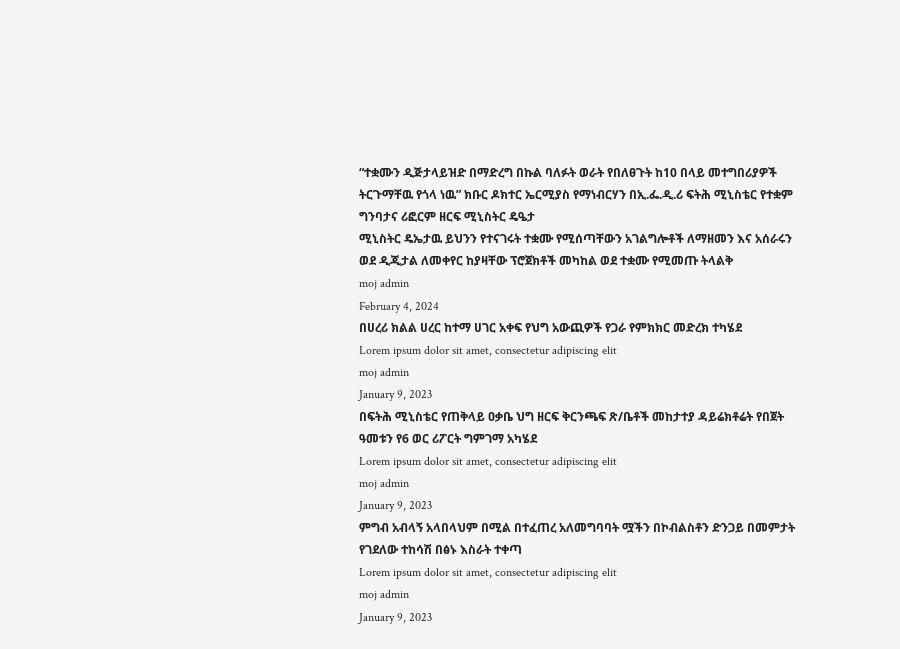“ተቋሙን ዲጅታላይዝድ በማድረግ በኩል ባለፉት ወራት የበለፀጉት ከ10 በላይ መተግበሪያዎች ትርጉማቸዉ የጎላ ነዉ” ክቡር ዶክተር ኤርሚያስ የማነብርሃን በኢ.ፌ.ዲ.ሪ ፍትሕ ሚኒስቴር የተቋም ግንባታና ሪፎርም ዘርፍ ሚኒስትር ዴዔታ
ሚኒስትር ዴኤታዉ ይህንን የተናገሩት ተቋሙ የሚሰጣቸውን አገልግሎቶች ለማዘመን እና አሰራሩን ወደ ዲጂታል ለመቀየር ከያዛቸው ፕሮጀክቶች መካከል ወደ ተቋሙ የሚመጡ ትላልቅ
moj admin
February 4, 2024
በሀረሪ ክልል ሀረር ከተማ ሀገር አቀፍ የህግ አውጪዎች የጋራ የምክክር መድረክ ተካሄደ
Lorem ipsum dolor sit amet, consectetur adipiscing elit
moj admin
January 9, 2023
በፍትሕ ሚኒስቴር የጠቅላይ ዐቃቤ ህግ ዘርፍ ቅርንጫፍ ጽ/ቤቶች መከታተያ ዳይሬክቶሬት የበጀት ዓመቱን የ6 ወር ሪፖርት ግምገማ አካሄደ
Lorem ipsum dolor sit amet, consectetur adipiscing elit
moj admin
January 9, 2023
ምግብ አብላኝ አላበላህም በሚል በተፈጠረ አለመግባባት ሟችን በኮብልስቶን ድንጋይ በመምታት የገደለው ተከሳሽ በፅኑ እስራት ተቀጣ
Lorem ipsum dolor sit amet, consectetur adipiscing elit
moj admin
January 9, 2023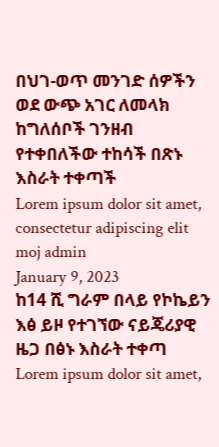በህገ-ወጥ መንገድ ሰዎችን ወደ ውጭ አገር ለመላክ ከግለሰቦች ገንዘብ የተቀበለችው ተከሳች በጽኑ እስራት ተቀጣች
Lorem ipsum dolor sit amet, consectetur adipiscing elit
moj admin
January 9, 2023
ከ14 ሺ ግራም በላይ የኮኬይን እፅ ይዞ የተገኘው ናይጄሪያዊ ዜጋ በፅኑ እስራት ተቀጣ
Lorem ipsum dolor sit amet,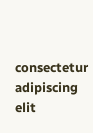consectetur adipiscing elit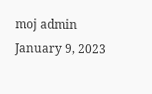moj admin
January 9, 2023